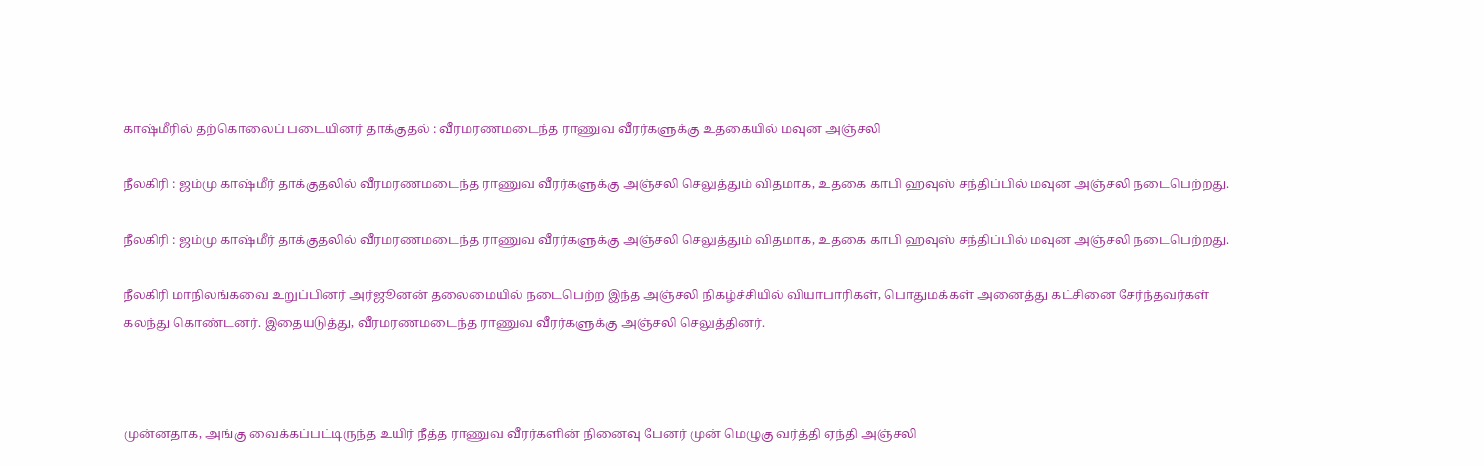காஷ்மீரில் தற்கொலைப் படையினர் தாக்குதல் : வீரமரணமடைந்த ராணுவ வீரர்களுக்கு உதகையில் மவுன அஞ்சலி

நீலகிரி : ஜம்மு காஷ்மீர் தாக்குதலில் வீரமரணமடைந்த ராணுவ வீரர்களுக்கு அஞ்சலி செலுத்தும் விதமாக, உதகை காபி ஹவுஸ் சந்திப்பில் மவுன அஞ்சலி நடைபெற்றது.

நீலகிரி : ஜம்மு காஷ்மீர் தாக்குதலில் வீரமரணமடைந்த ராணுவ வீரர்களுக்கு அஞ்சலி செலுத்தும் விதமாக, உதகை காபி ஹவுஸ் சந்திப்பில் மவுன அஞ்சலி நடைபெற்றது.

நீலகிரி மாநிலங்கவை உறுப்பினர் அர்ஜூனன் தலைமையில் நடைபெற்ற இந்த அஞ்சலி நிகழ்ச்சியில் வியாபாரிகள், பொதுமக்கள் அனைத்து கட்சினை சேர்ந்தவர்கள் கலந்து கொண்டனர். இதையடுத்து, வீரமரணமடைந்த ராணுவ வீரர்களுக்கு அஞ்சலி செலுத்தினர்.



முன்னதாக, அங்கு வைக்கப்பட்டிருந்த உயிர் நீத்த ராணுவ வீரர்களின் நினைவு பேனர் முன் மெழுகு வர்த்தி ஏந்தி அஞ்சலி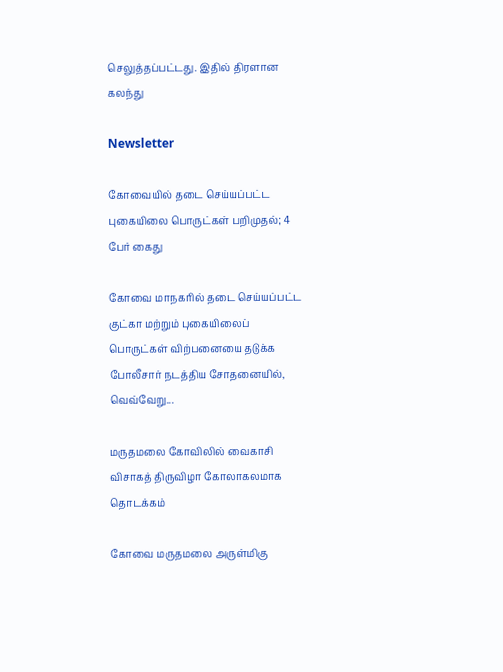செலுத்தப்பட்டது. இதில் திரளான கலந்து

Newsletter

கோவையில் தடை செய்யப்பட்ட புகையிலை பொருட்கள் பறிமுதல்; 4 பேர் கைது

கோவை மாநகரில் தடை செய்யப்பட்ட குட்கா மற்றும் புகையிலைப் பொருட்கள் விற்பனையை தடுக்க போலீசார் நடத்திய சோதனையில், வெவ்வேறு...

மருதமலை கோவிலில் வைகாசி விசாகத் திருவிழா கோலாகலமாக தொடக்கம்

கோவை மருதமலை அருள்மிகு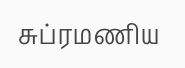சுப்ரமணிய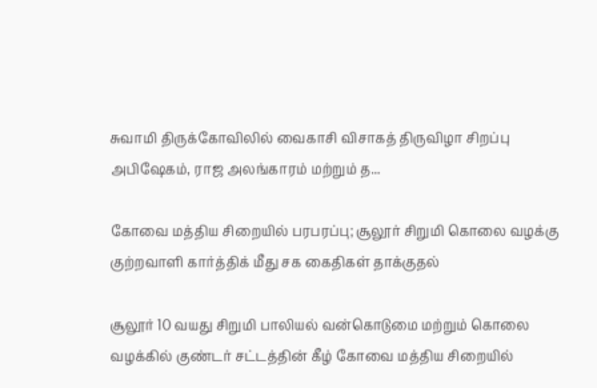சுவாமி திருக்கோவிலில் வைகாசி விசாகத் திருவிழா சிறப்பு அபிஷேகம், ராஜ அலங்காரம் மற்றும் த...

கோவை மத்திய சிறையில் பரபரப்பு; சூலூர் சிறுமி கொலை வழக்கு குற்றவாளி கார்த்திக் மீது சக கைதிகள் தாக்குதல்

சூலூர் 10 வயது சிறுமி பாலியல் வன்கொடுமை மற்றும் கொலை வழக்கில் குண்டர் சட்டத்தின் கீழ் கோவை மத்திய சிறையில்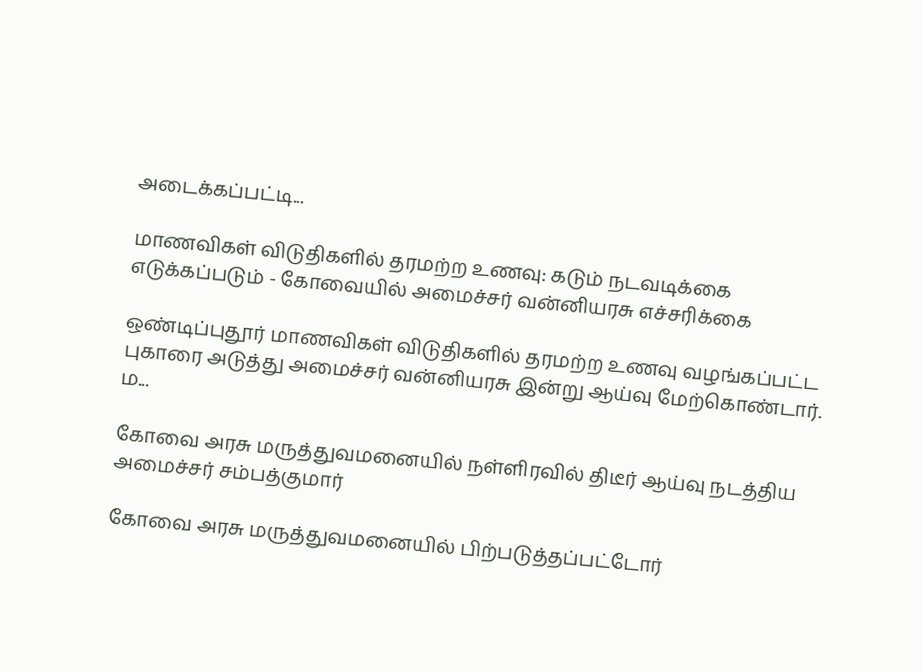அடைக்கப்பட்டி...

மாணவிகள் விடுதிகளில் தரமற்ற உணவு: கடும் நடவடிக்கை எடுக்கப்படும் - கோவையில் அமைச்சர் வன்னியரசு எச்சரிக்கை

ஒண்டிப்புதூர் மாணவிகள் விடுதிகளில் தரமற்ற உணவு வழங்கப்பட்ட புகாரை அடுத்து அமைச்சர் வன்னியரசு இன்று ஆய்வு மேற்கொண்டார். ம...

கோவை அரசு மருத்துவமனையில் நள்ளிரவில் திடீர் ஆய்வு நடத்திய அமைச்சர் சம்பத்குமார்

கோவை அரசு மருத்துவமனையில் பிற்படுத்தப்பட்டோர்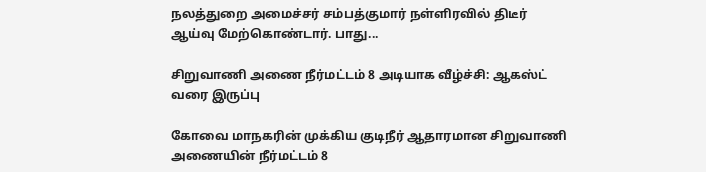நலத்துறை அமைச்சர் சம்பத்குமார் நள்ளிரவில் திடீர் ஆய்வு மேற்கொண்டார். பாது...

சிறுவாணி அணை நீர்மட்டம் 8 அடியாக வீழ்ச்சி: ஆகஸ்ட் வரை இருப்பு

கோவை மாநகரின் முக்கிய குடிநீர் ஆதாரமான சிறுவாணி அணையின் நீர்மட்டம் 8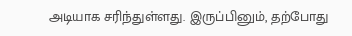அடியாக சரிந்துள்ளது. இருப்பினும், தற்போது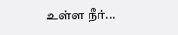உள்ள நீர்...